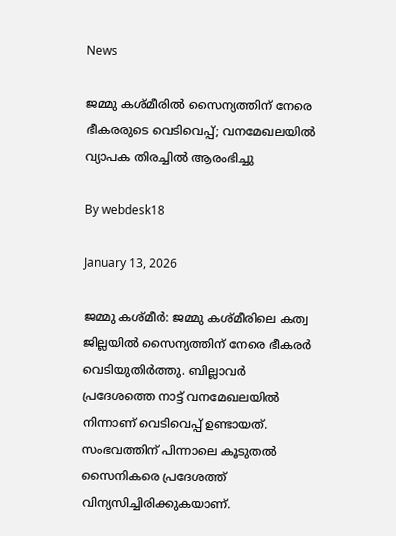News

ജമ്മു കശ്മീരില്‍ സൈന്യത്തിന് നേരെ ഭീകരരുടെ വെടിവെപ്പ്; വനമേഖലയില്‍ വ്യാപക തിരച്ചില്‍ ആരംഭിച്ചു

By webdesk18

January 13, 2026

ജമ്മു കശ്മീര്‍: ജമ്മു കശ്മീരിലെ കത്വ ജില്ലയില്‍ സൈന്യത്തിന് നേരെ ഭീകരര്‍ വെടിയുതിര്‍ത്തു. ബില്ലാവര്‍ പ്രദേശത്തെ നാട്ട് വനമേഖലയില്‍ നിന്നാണ് വെടിവെപ്പ് ഉണ്ടായത്. സംഭവത്തിന് പിന്നാലെ കൂടുതല്‍ സൈനികരെ പ്രദേശത്ത് വിന്യസിച്ചിരിക്കുകയാണ്.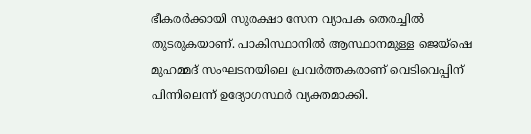ഭീകരര്‍ക്കായി സുരക്ഷാ സേന വ്യാപക തെരച്ചില്‍ തുടരുകയാണ്. പാകിസ്ഥാനില്‍ ആസ്ഥാനമുള്ള ജെയ്ഷെ മുഹമ്മദ് സംഘടനയിലെ പ്രവര്‍ത്തകരാണ് വെടിവെപ്പിന് പിന്നിലെന്ന് ഉദ്യോഗസ്ഥര്‍ വ്യക്തമാക്കി.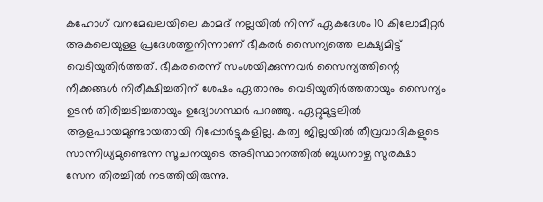കഹോഗ് വനമേഖലയിലെ കാമദ് നല്ലയില്‍ നിന്ന് ഏകദേശം 10 കിലോമീറ്റര്‍ അകലെയുള്ള പ്രദേശത്തുനിന്നാണ് ഭീകരര്‍ സൈന്യത്തെ ലക്ഷ്യമിട്ട് വെടിയുതിര്‍ത്തത്. ഭീകരരെന്ന് സംശയിക്കുന്നവര്‍ സൈന്യത്തിന്റെ നീക്കങ്ങള്‍ നിരീക്ഷിച്ചതിന് ശേഷം ഏതാനും വെടിയുതിര്‍ത്തതായും സൈന്യം ഉടന്‍ തിരിച്ചടിച്ചതായും ഉദ്യോഗസ്ഥര്‍ പറഞ്ഞു. ഏറ്റുമുട്ടലില്‍ ആളപായമുണ്ടായതായി റിപ്പോര്‍ട്ടുകളില്ല. കത്വ ജില്ലയില്‍ തീവ്രവാദികളുടെ സാന്നിധ്യമുണ്ടെന്ന സൂചനയുടെ അടിസ്ഥാനത്തില്‍ ബുധനാഴ്ച സുരക്ഷാ സേന തിരച്ചില്‍ നടത്തിയിരുന്നു.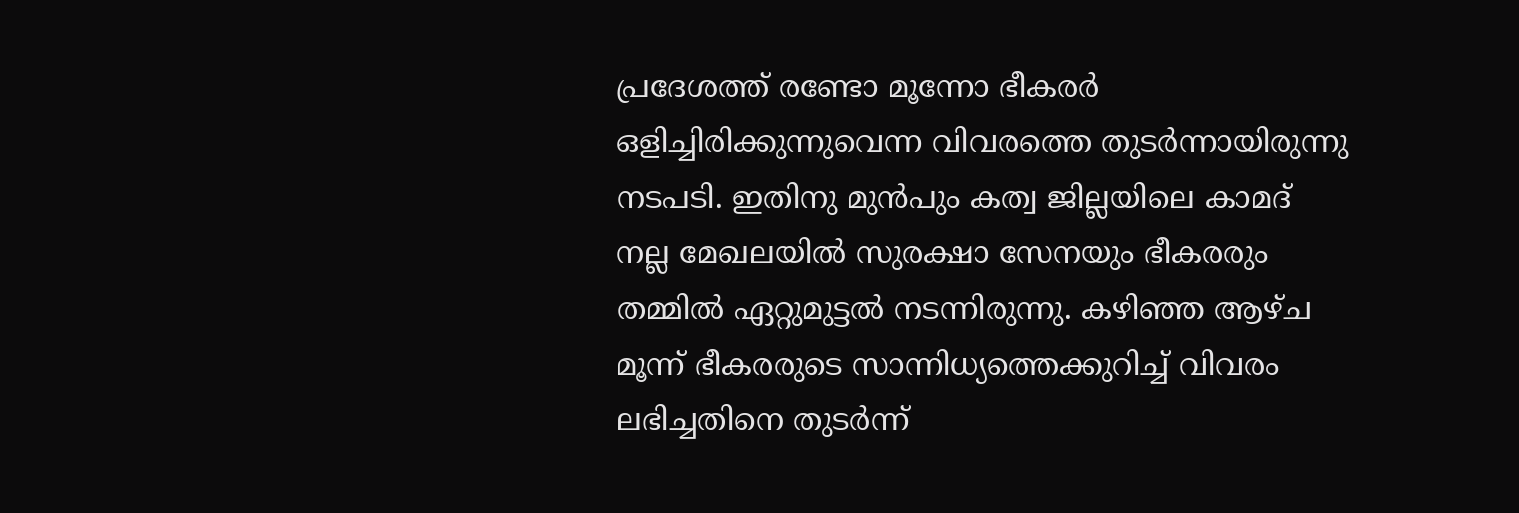പ്രദേശത്ത് രണ്ടോ മൂന്നോ ഭീകരര്‍ ഒളിച്ചിരിക്കുന്നുവെന്ന വിവരത്തെ തുടര്‍ന്നായിരുന്നു നടപടി. ഇതിനു മുന്‍പും കത്വ ജില്ലയിലെ കാമദ് നല്ല മേഖലയില്‍ സുരക്ഷാ സേനയും ഭീകരരും തമ്മില്‍ ഏറ്റുമുട്ടല്‍ നടന്നിരുന്നു. കഴിഞ്ഞ ആഴ്ച മൂന്ന് ഭീകരരുടെ സാന്നിധ്യത്തെക്കുറിച്ച് വിവരം ലഭിച്ചതിനെ തുടര്‍ന്ന്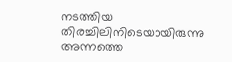നടത്തിയ തിരച്ചിലിനിടെയായിരുന്നു അന്നത്തെ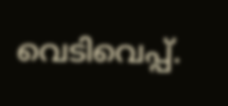വെടിവെപ്പ്.